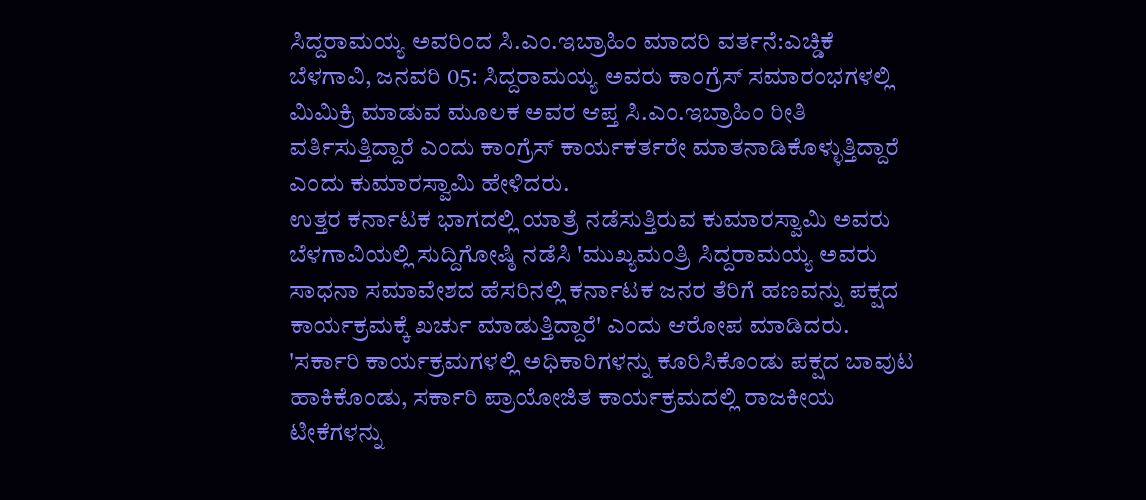ಸಿದ್ದರಾಮಯ್ಯ ಅವರಿಂದ ಸಿ.ಎಂ.ಇಬ್ರಾಹಿಂ ಮಾದರಿ ವರ್ತನೆ:ಎಚ್ಡಿಕೆ
ಬೆಳಗಾವಿ, ಜನವರಿ 05: ಸಿದ್ದರಾಮಯ್ಯ ಅವರು ಕಾಂಗ್ರೆಸ್ ಸಮಾರಂಭಗಳಲ್ಲಿ ಮಿಮಿಕ್ರಿ ಮಾಡುವ ಮೂಲಕ ಅವರ ಆಪ್ತ ಸಿ.ಎಂ.ಇಬ್ರಾಹಿಂ ರೀತಿ ವರ್ತಿಸುತ್ತಿದ್ದಾರೆ ಎಂದು ಕಾಂಗ್ರೆಸ್ ಕಾರ್ಯಕರ್ತರೇ ಮಾತನಾಡಿಕೊಳ್ಳುತ್ತಿದ್ದಾರೆ ಎಂದು ಕುಮಾರಸ್ವಾಮಿ ಹೇಳಿದರು.
ಉತ್ತರ ಕರ್ನಾಟಕ ಭಾಗದಲ್ಲಿ ಯಾತ್ರೆ ನಡೆಸುತ್ತಿರುವ ಕುಮಾರಸ್ವಾಮಿ ಅವರು ಬೆಳಗಾವಿಯಲ್ಲಿ ಸುದ್ದಿಗೋಷ್ಠಿ ನಡೆಸಿ 'ಮುಖ್ಯಮಂತ್ರಿ ಸಿದ್ದರಾಮಯ್ಯ ಅವರು ಸಾಧನಾ ಸಮಾವೇಶದ ಹೆಸರಿನಲ್ಲಿ ಕರ್ನಾಟಕ ಜನರ ತೆರಿಗೆ ಹಣವನ್ನು ಪಕ್ಷದ ಕಾರ್ಯಕ್ರಮಕ್ಕೆ ಖರ್ಚು ಮಾಡುತ್ತಿದ್ದಾರೆ' ಎಂದು ಆರೋಪ ಮಾಡಿದರು.
'ಸರ್ಕಾರಿ ಕಾರ್ಯಕ್ರಮಗಳಲ್ಲಿ ಅಧಿಕಾರಿಗಳನ್ನು ಕೂರಿಸಿಕೊಂಡು ಪಕ್ಷದ ಬಾವುಟ ಹಾಕಿಕೊಂಡು, ಸರ್ಕಾರಿ ಪ್ರಾಯೋಜಿತ ಕಾರ್ಯಕ್ರಮದಲ್ಲಿ ರಾಜಕೀಯ ಟೀಕೆಗಳನ್ನು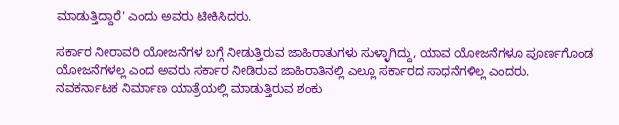ಮಾಡುತ್ತಿದ್ದಾರೆ' ಎಂದು ಅವರು ಟೀಕಿಸಿದರು.

ಸರ್ಕಾರ ನೀರಾವರಿ ಯೋಜನೆಗಳ ಬಗ್ಗೆ ನೀಡುತ್ತಿರುವ ಜಾಹಿರಾತುಗಳು ಸುಳ್ಳಾಗಿದ್ದು, ಯಾವ ಯೋಜನೆಗಳೂ ಪೂರ್ಣಗೊಂಡ ಯೋಜನೆಗಳಲ್ಲ ಎಂದ ಅವರು ಸರ್ಕಾರ ನೀಡಿರುವ ಜಾಹಿರಾತಿನಲ್ಲಿ ಎಲ್ಲೂ ಸರ್ಕಾರದ ಸಾಧನೆಗಳಿಲ್ಲ ಎಂದರು.
ನವಕರ್ನಾಟಕ ನಿರ್ಮಾಣ ಯಾತ್ರೆಯಲ್ಲಿ ಮಾಡುತ್ತಿರುವ ಶಂಕು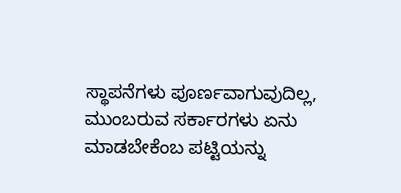ಸ್ಥಾಪನೆಗಳು ಪೂರ್ಣವಾಗುವುದಿಲ್ಲ, ಮುಂಬರುವ ಸರ್ಕಾರಗಳು ಏನು ಮಾಡಬೇಕೆಂಬ ಪಟ್ಟಿಯನ್ನು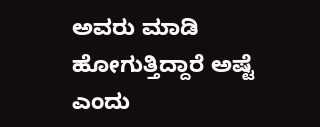ಅವರು ಮಾಡಿ ಹೋಗುತ್ತಿದ್ದಾರೆ ಅಷ್ಟೆ ಎಂದು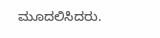ಮೂದಲಿಸಿದರು.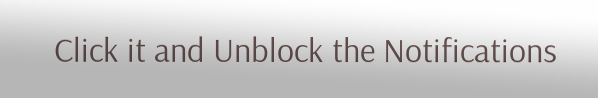Click it and Unblock the Notifications